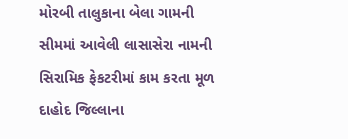મોરબી તાલુકાના બેલા ગામની સીમમાં આવેલી લાસાસેરા નામની સિરામિક ફેકટરીમાં કામ કરતા મૂળ દાહોદ જિલ્લાના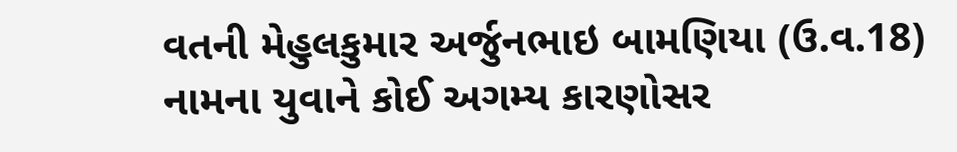વતની મેહુલકુમાર અર્જુનભાઇ બામણિયા (ઉ.વ.18) નામના યુવાને કોઈ અગમ્ય કારણોસર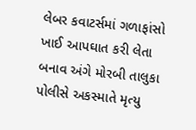લેબર કવાટર્સમાં ગળાફાંસો ખાઈ આપઘાત કરી લેતા બનાવ અંગે મોરબી તાલુકા પોલીસે અકસ્માતે મૃત્યુ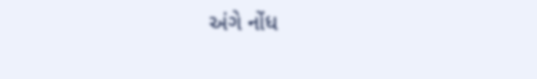અંગે નોંધ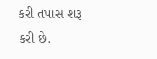કરી તપાસ શરૂ કરી છે.